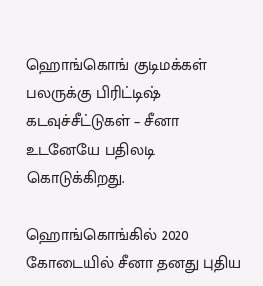ஹொங்கொங் குடிமக்கள் பலருக்கு பிரிட்டிஷ் கடவுச்சீட்டுகள் – சீனா உடனேயே பதிலடி கொடுக்கிறது.

ஹொங்கொங்கில் 2020 கோடையில் சீனா தனது புதிய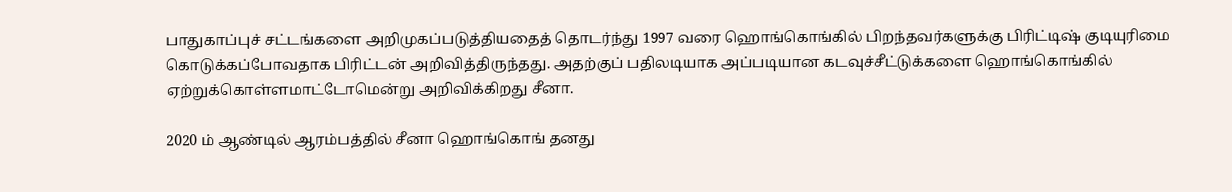பாதுகாப்புச் சட்டங்களை அறிமுகப்படுத்தியதைத் தொடர்ந்து 1997 வரை ஹொங்கொங்கில் பிறந்தவர்களுக்கு பிரிட்டிஷ் குடியுரிமை கொடுக்கப்போவதாக பிரிட்டன் அறிவித்திருந்தது. அதற்குப் பதிலடியாக அப்படியான கடவுச்சீட்டுக்களை ஹொங்கொங்கில் ஏற்றுக்கொள்ளமாட்டோமென்று அறிவிக்கிறது சீனா.

2020 ம் ஆண்டில் ஆரம்பத்தில் சீனா ஹொங்கொங் தனது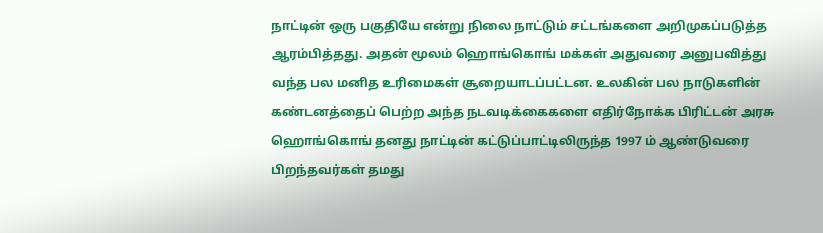நாட்டின் ஒரு பகுதியே என்று நிலை நாட்டும் சட்டங்களை அறிமுகப்படுத்த ஆரம்பித்தது. அதன் மூலம் ஹொங்கொங் மக்கள் அதுவரை அனுபவித்து வந்த பல மனித உரிமைகள் சூறையாடப்பட்டன. உலகின் பல நாடுகளின் கண்டனத்தைப் பெற்ற அந்த நடவடிக்கைகளை எதிர்நோக்க பிரிட்டன் அரசு ஹொங்கொங் தனது நாட்டின் கட்டுப்பாட்டிலிருந்த 1997 ம் ஆண்டுவரை பிறந்தவர்கள் தமது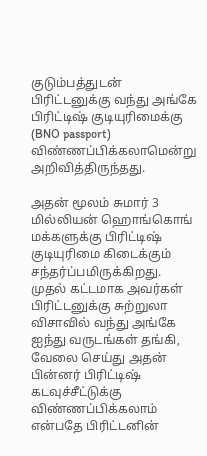குடும்பத்துடன் பிரிட்டனுக்கு வந்து அங்கே பிரிட்டிஷ் குடியுரிமைக்கு (BNO passport) விண்ணப்பிக்கலாமென்று அறிவித்திருந்தது.

அதன் மூலம் சுமார் 3 மில்லியன் ஹொங்கொங் மக்களுக்கு பிரிட்டிஷ் குடியுரிமை கிடைக்கும் சந்தர்ப்பமிருக்கிறது. முதல் கட்டமாக அவர்கள் பிரிட்டனுக்கு சுற்றுலா விசாவில் வந்து அங்கே ஐந்து வருடங்கள் தங்கி, வேலை செய்து அதன் பின்னர் பிரிட்டிஷ் கடவுச்சீட்டுக்கு விண்ணப்பிக்கலாம் என்பதே பிரிட்டனின்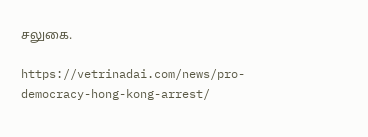சலுகை.

https://vetrinadai.com/news/pro-democracy-hong-kong-arrest/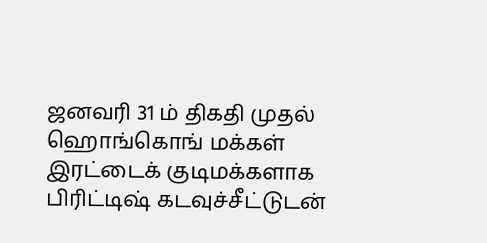ஜனவரி 31 ம் திகதி முதல் ஹொங்கொங் மக்கள் இரட்டைக் குடிமக்களாக பிரிட்டிஷ் கடவுச்சீட்டுடன்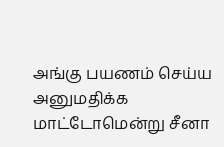அங்கு பயணம் செய்ய அனுமதிக்க மாட்டோமென்று சீனா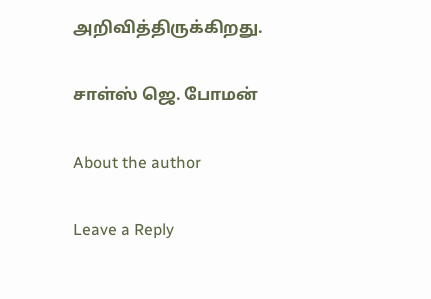அறிவித்திருக்கிறது.

சாள்ஸ் ஜெ. போமன்

About the author

Leave a Reply